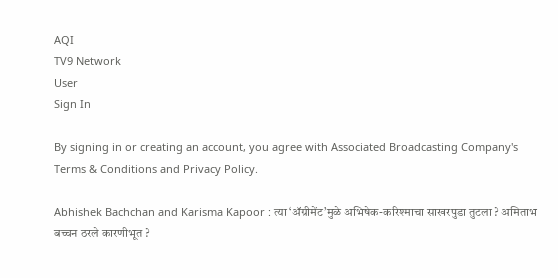AQI
TV9 Network
User
Sign In

By signing in or creating an account, you agree with Associated Broadcasting Company's Terms & Conditions and Privacy Policy.

Abhishek Bachchan and Karisma Kapoor : त्या ‘ॲग्रीमेंट’मुळे अभिषेक-करिश्माचा साखरपुडा तुटला ? अमिताभ बच्चन ठरले कारणीभूत ?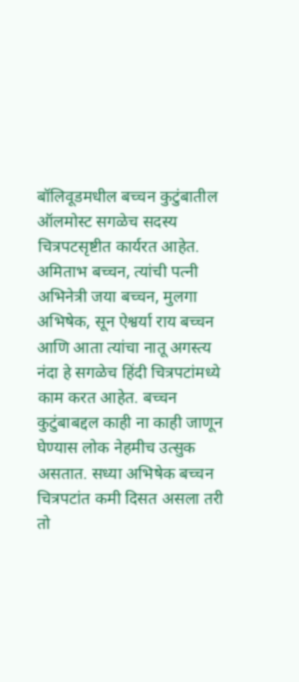बॉलिवूडमधील बच्चन कुटुंबातील ऑलमोस्ट सगळेच सदस्य चित्रपटसृष्टीत कार्यरत आहेत. अमिताभ बच्चन, त्यांची पत्नी अभिनेत्री जया बच्चन, मुलगा अभिषेक, सून ऐश्वर्या राय बच्चन आणि आता त्यांचा नातू अगस्त्य नंदा हे सगळेच हिंदी चित्रपटांमध्ये काम करत आहेत. बच्चन कुटुंबाबद्दल काही ना काही जाणून घेण्यास लोक नेहमीच उत्सुक असतात. सध्या अभिषेक बच्चन चित्रपटांत कमी दिसत असला तरी तो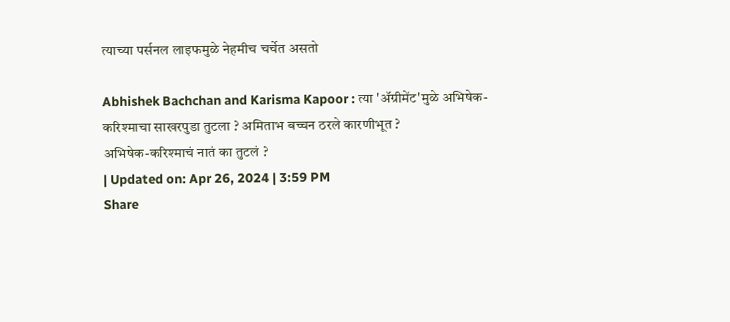त्याच्या पर्सनल लाइफमुळे नेहमीच चर्चेत असतो

Abhishek Bachchan and Karisma Kapoor : त्या 'ॲग्रीमेंट'मुळे अभिषेक-करिश्माचा साखरपुडा तुटला ? अमिताभ बच्चन ठरले कारणीभूत ?
अभिषेक-करिश्माचं नातं का तुटलं ?
| Updated on: Apr 26, 2024 | 3:59 PM
Share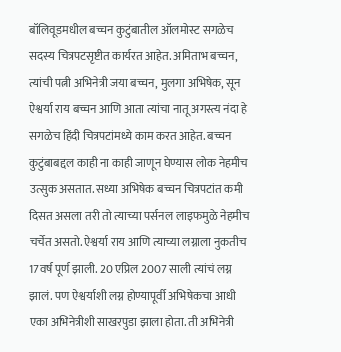बॉलिवूडमधील बच्चन कुटुंबातील ऑलमोस्ट सगळेच सदस्य चित्रपटसृष्टीत कार्यरत आहेत. अमिताभ बच्चन, त्यांची पत्नी अभिनेत्री जया बच्चन, मुलगा अभिषेक, सून ऐश्वर्या राय बच्चन आणि आता त्यांचा नातू अगस्त्य नंदा हे सगळेच हिंदी चित्रपटांमध्ये काम करत आहेत. बच्चन कुटुंबाबद्दल काही ना काही जाणून घेण्यास लोक नेहमीच उत्सुक असतात. सध्या अभिषेक बच्चन चित्रपटांत कमी दिसत असला तरी तो त्याच्या पर्सनल लाइफमुळे नेहमीच चर्चेत असतो. ऐश्वर्या राय आणि त्याच्या लग्नाला नुकतीच 17वर्ष पूर्ण झाली. 20 एप्रिल 2007 साली त्यांचं लग्न झालं. पण ऐश्वर्याशी लग्न होण्यापूर्वी अभिषेकचा आधी एका अभिनेत्रीशी साखरपुडा झाला होता. ती अभिनेत्री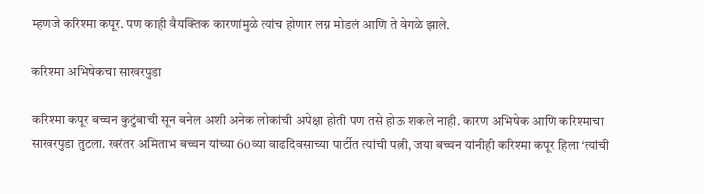म्हणजे करिश्मा कपूर. पण काही वैयक्तिक कारणांमुळे त्यांच होणार लग्न मोडलं आणि ते वेगळे झाले.

करिश्मा अभिषेकचा साखरपुडा

करिश्मा कपूर बच्चन कुटुंबाची सून बनेल अशी अनेक लोकांची अपेक्षा होती पण तसे होऊ शकले नाही. कारण अभिषेक आणि करिश्माचा साखरपुडा तुटला. खरंतर अमिताभ बच्चन यांच्या 60व्या वाढदिवसाच्या पार्टीत त्यांची पत्नी, जया बच्चन यांनीही करिश्मा कपूर हिला ‘त्यांची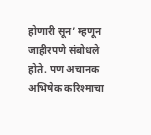होणारी सून’ म्हणून जाहीरपणे संबोधले होते. पण अचानक अभिषेक करिश्माचा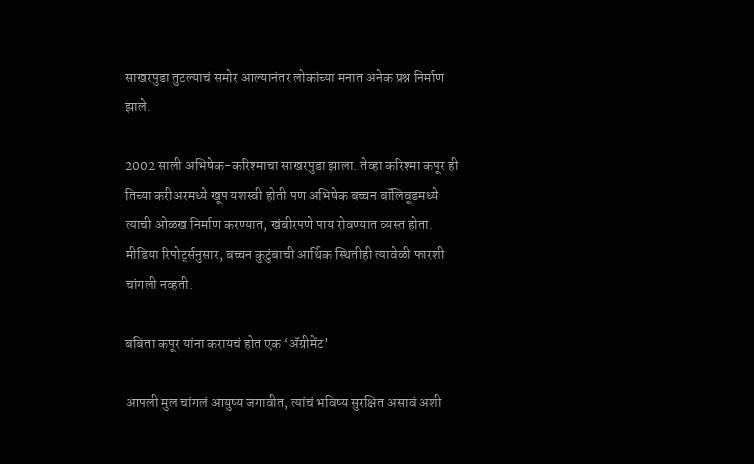साखरपुडा तुटल्याचं समोर आल्यानंतर लोकांच्या मनात अनेक प्रश्न निर्माण झाले.

2002 साली अभिषेक-करिश्माचा साखरपुडा झाला. तेव्हा करिश्मा कपूर ही तिच्या करीअरमध्ये खूप यशस्वी होती पण अभिषेक बच्चन बॉलिवूडमध्ये त्याची ओळख निर्माण करण्यात, खंबीरपणे पाय रोवण्यात व्यस्त होता. मीडिया रिपोर्ट्सनुसार, बच्चन कुटुंबाची आर्थिक स्थितीही त्यावेळी फारशी चांगली नव्हती.

बबिता कपूर यांना करायचं होत एक ‘ॲग्रीमेंट’

आपली मुल चांगलं आयुष्य जगावीत, त्यांचं भविष्य सुरक्षित असावं अशी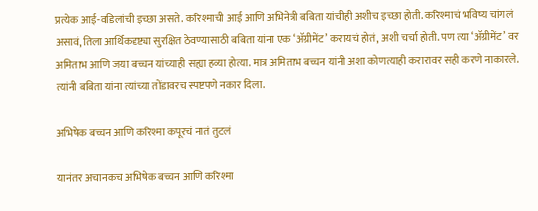प्रत्येक आई-वडिलांची इच्छा असते. करिश्माची आई आणि अभिनेत्री बबिता यांचीही अशीच इच्छा होती. करिश्माचं भविष्य चांगलं असावं, तिला आर्थिकदृष्ट्या सुरक्षित ठेवण्यासाठी बबिता यांना एक ‘ॲग्रीमेंट’ करायचं होतं, अशी चर्चा होती. पण त्या ‘ॲग्रीमेंट’ वर अमिताभ आणि जया बच्चन यांच्याही सह्या हव्या होत्या. मात्र अमिताभ बच्चन यांनी अशा कोणत्याही करारावर सही करणे नाकारले. त्यांनी बबिता यांना त्यांच्या तोंडावरच स्पष्टपणे नकार दिला.

अभिषेक बच्चन आणि करिश्मा कपूरचं नातं तुटलं

यानंतर अचानकच अभिषेक बच्चन आणि करिश्मा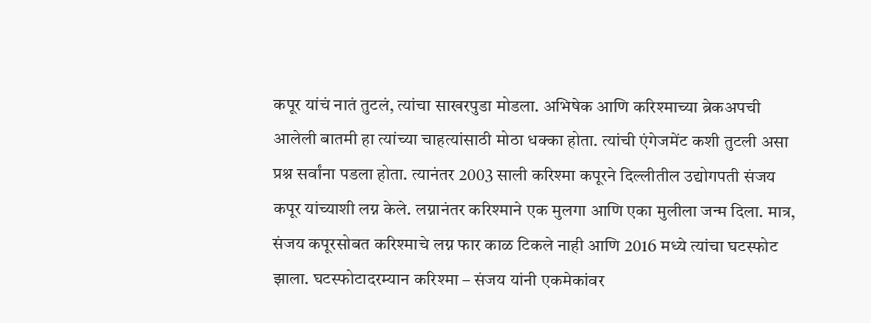कपूर यांचं नातं तुटलं, त्यांचा साखरपुडा मोडला. अभिषेक आणि करिश्माच्या ब्रेकअपची आलेली बातमी हा त्यांच्या चाहत्यांसाठी मोठा धक्का होता. त्यांची एंगेजमेंट कशी तुटली असा प्रश्न सर्वांना पडला होता. त्यानंतर 2003 साली करिश्मा कपूरने दिल्लीतील उद्योगपती संजय कपूर यांच्याशी लग्न केले. लग्नानंतर करिश्माने एक मुलगा आणि एका मुलीला जन्म दिला. मात्र, संजय कपूरसोबत करिश्माचे लग्न फार काळ टिकले नाही आणि 2016 मध्ये त्यांचा घटस्फोट झाला. घटस्फोटादरम्यान करिश्मा – संजय यांनी एकमेकांवर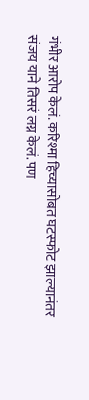गंभीर आरोप केलं. करिश्मा हिच्यासोबत घटस्फोट झाल्यानंतर संजय याने तिसरं लग्न केलं. पण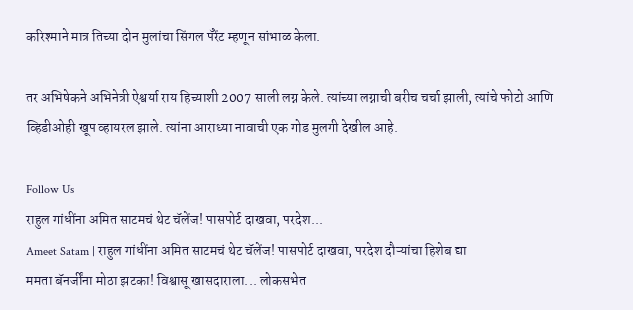करिश्माने मात्र तिच्या दोन मुलांचा सिंगल पॅरेंट म्हणून सांभाळ केला.

तर अभिषेकने अभिनेत्री ऐश्वर्या राय हिच्याशी 2007 साली लग्न केले. त्यांच्या लग्नाची बरीच चर्चा झाली, त्यांचे फोटो आणि व्हिडीओही खूप व्हायरल झाले. त्यांना आराध्या नावाची एक गोड मुलगी देखील आहे.

Follow Us
राहुल गांधींना अमित साटमचं थेट चॅलेंज! पासपोर्ट दाखवा, परदेश...
Ameet Satam | राहुल गांधींना अमित साटमचं थेट चॅलेंज! पासपोर्ट दाखवा, परदेश दौऱ्यांचा हिशेब द्या
ममता बॅनर्जींना मोठा झटका! विश्वासू खासदाराला... लोकसभेत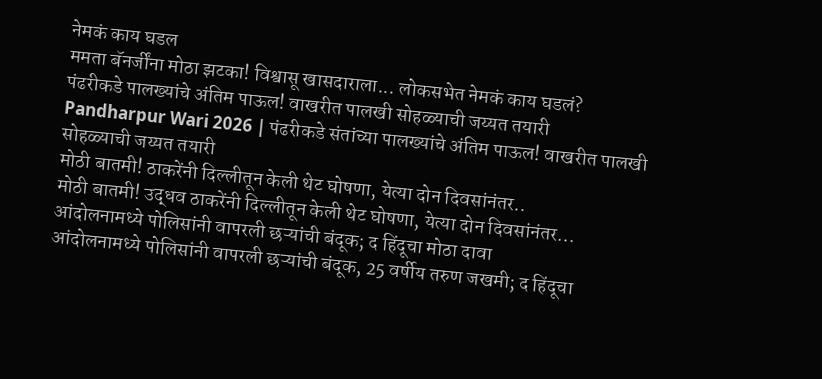नेमकं काय घडल
ममता बॅनर्जींना मोठा झटका! विश्वासू खासदाराला... लोकसभेत नेमकं काय घडलं?
पंढरीकडे पालख्यांचे अंतिम पाऊल! वाखरीत पालखी सोहळ्याची जय्यत तयारी
Pandharpur Wari 2026 | पंढरीकडे संतांच्या पालख्यांचे अंतिम पाऊल! वाखरीत पालखी सोहळ्याची जय्यत तयारी
मोठी बातमी! ठाकरेंनी दिल्लीतून केली थेट घोषणा, येत्या दोन दिवसांनंतर..
मोठी बातमी! उद्धव ठाकरेंनी दिल्लीतून केली थेट घोषणा, येत्या दोन दिवसांनंतर...
आंदोलनामध्ये पोलिसांनी वापरली छऱ्यांची बंदूक; द हिंदूचा मोठा दावा
आंदोलनामध्ये पोलिसांनी वापरली छऱ्यांची बंदूक, 25 वर्षीय तरुण जखमी; द हिंदूचा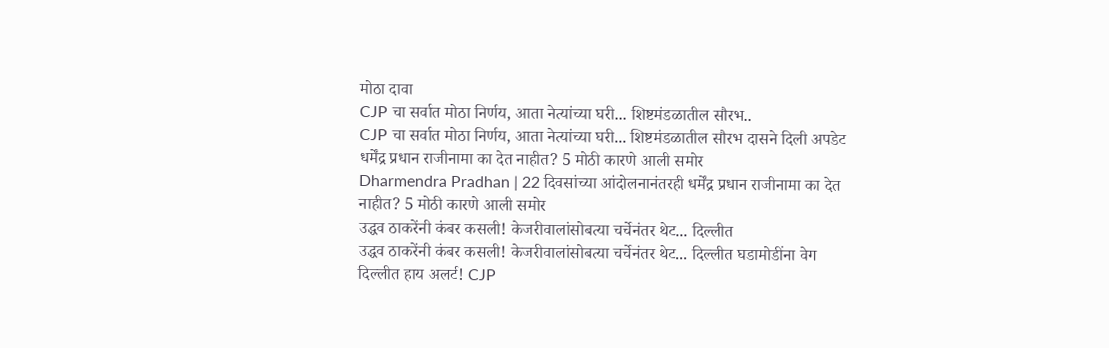मोठा दावा
CJP चा सर्वात मोठा निर्णय, आता नेत्यांच्या घरी... शिष्टमंडळातील सौरभ..
CJP चा सर्वात मोठा निर्णय, आता नेत्यांच्या घरी... शिष्टमंडळातील सौरभ दासने दिली अपडेट
धर्मेंद्र प्रधान राजीनामा का देत नाहीत? 5 मोठी कारणे आली समोर
Dharmendra Pradhan | 22 दिवसांच्या आंदोलनानंतरही धर्मेंद्र प्रधान राजीनामा का देत नाहीत? 5 मोठी कारणे आली समोर
उद्धव ठाकरेंनी कंबर कसली! केजरीवालांसोबत्या चर्चेनंतर थेट... दिल्लीत
उद्धव ठाकरेंनी कंबर कसली! केजरीवालांसोबत्या चर्चेनंतर थेट... दिल्लीत घडामोडींना वेग
दिल्लीत हाय अलर्ट! CJP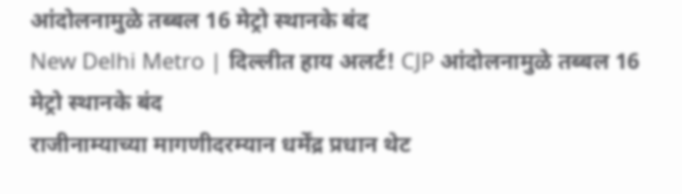आंदोलनामुळे तब्बल 16 मेट्रो स्थानके बंद
New Delhi Metro | दिल्लीत हाय अलर्ट! CJP आंदोलनामुळे तब्बल 16 मेट्रो स्थानके बंद
राजीनाम्याच्या मागणीदरम्यान धर्मेंद्र प्रधान थेट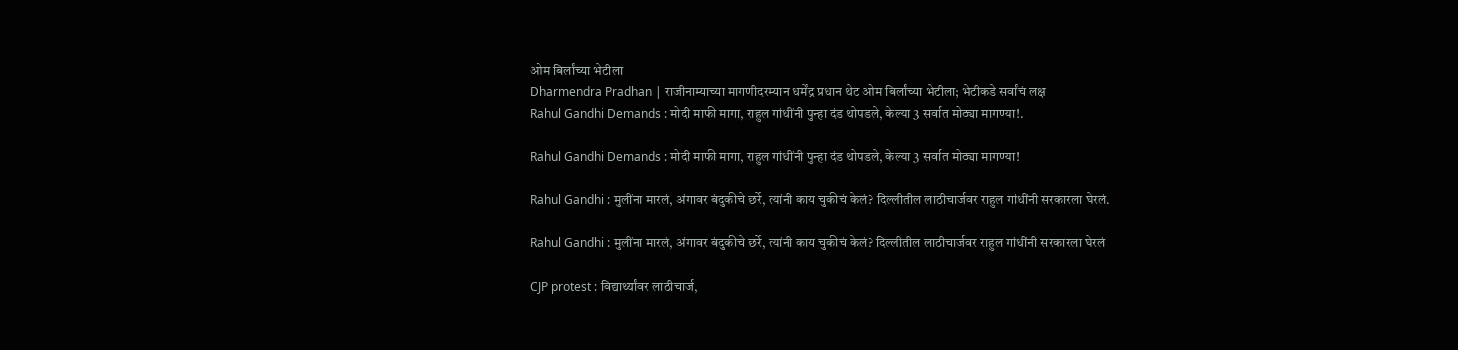ओम बिर्लांच्या भेटीला
Dharmendra Pradhan | राजीनाम्याच्या मागणीदरम्यान धर्मेंद्र प्रधान थेट ओम बिर्लांच्या भेटीला; भेटीकडे सर्वांचं लक्ष
Rahul Gandhi Demands : मोदी माफी मागा, राहुल गांधींनी पुन्हा दंड थोपडले, केल्या 3 सर्वात मोठ्या मागण्या!.

Rahul Gandhi Demands : मोदी माफी मागा, राहुल गांधींनी पुन्हा दंड थोपडले, केल्या 3 सर्वात मोठ्या मागण्या!

Rahul Gandhi : मुलींना मारलं, अंगावर बंदुकीचे छर्रे, त्यांनी काय चुकीचं केलं? दिल्लीतील लाठीचार्जवर राहुल गांधींनी सरकारला घेरलं.

Rahul Gandhi : मुलींना मारलं, अंगावर बंदुकीचे छर्रे, त्यांनी काय चुकीचं केलं? दिल्लीतील लाठीचार्जवर राहुल गांधींनी सरकारला घेरलं

CJP protest : विद्यार्थ्यांवर लाठीचार्ज,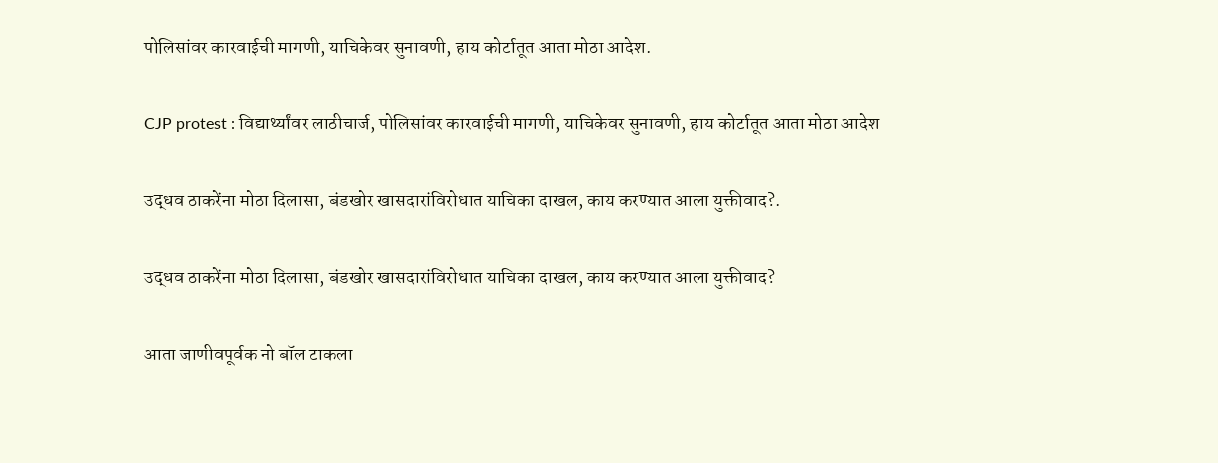पोलिसांवर कारवाईची मागणी, याचिकेवर सुनावणी, हाय कोर्टातूत आता मोठा आदेश.

CJP protest : विद्यार्थ्यांवर लाठीचार्ज, पोलिसांवर कारवाईची मागणी, याचिकेवर सुनावणी, हाय कोर्टातूत आता मोठा आदेश

उद्धव ठाकरेंना मोठा दिलासा, बंडखोर खासदारांविरोधात याचिका दाखल, काय करण्यात आला युक्तीवाद?.

उद्धव ठाकरेंना मोठा दिलासा, बंडखोर खासदारांविरोधात याचिका दाखल, काय करण्यात आला युक्तीवाद?

आता जाणीवपूर्वक नो बॉल टाकला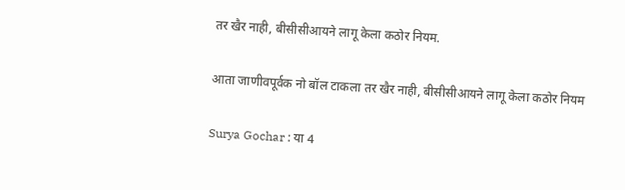तर खैर नाही, बीसीसीआयने लागू केला कठोर नियम.

आता जाणीवपूर्वक नो बॉल टाकला तर खैर नाही, बीसीसीआयने लागू केला कठोर नियम

Surya Gochar : या 4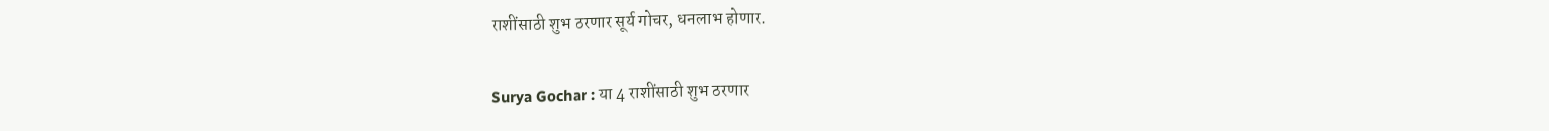राशींसाठी शुभ ठरणार सूर्य गोचर, धनलाभ होणार.

Surya Gochar : या 4 राशींसाठी शुभ ठरणार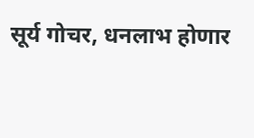सूर्य गोचर, धनलाभ होणार